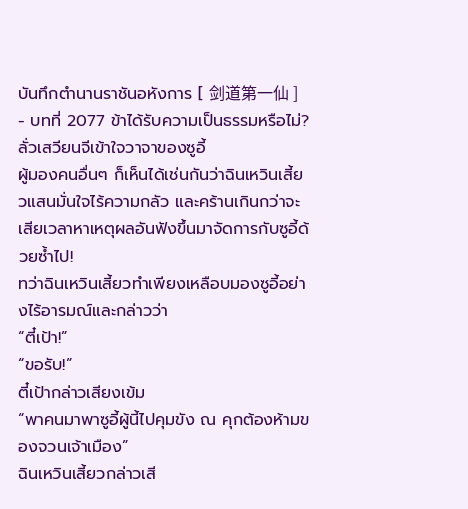บันทึกตำนานราชันอหังการ [ 剑道第一仙 ] - บทที่ 2077 ข้าได้รับความเป็นธรรมหรือไม่?
ลั่วเสวียนจีเข้าใจวาจาของซูอี้
ผู้มองคนอื่นๆ ก็เห็นได้เช่นกันว่าฉินเหวินเสี้ยวแสนมั่นใจไร้ความกลัว และคร้านเกินกว่าจะเสียเวลาหาเหตุผลอันฟังขึ้นมาจัดการกับซูอี้ด้วยซ้ำไป!
ทว่าฉินเหวินเสี้ยวทำเพียงเหลือบมองซูอี้อย่างไร้อารมณ์และกล่าวว่า
“ตี๋เป้า!”
“ขอรับ!”
ตี๋เป้ากล่าวเสียงเข้ม
“พาคนมาพาซูอี้ผู้นี้ไปคุมขัง ณ คุกต้องห้ามของจวนเจ้าเมือง”
ฉินเหวินเสี้ยวกล่าวเสี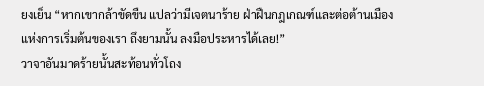ยงเย็น “หากเขากล้าขัดขืน แปลว่ามีเจตนาร้าย ฝ่าฝืนกฎเกณฑ์และต่อต้านเมืองแห่งการเริ่มต้นของเรา ถึงยามนั้น ลงมือประหารได้เลย!”
วาจาอันมาดร้ายนั้นสะท้อนทั่วโถง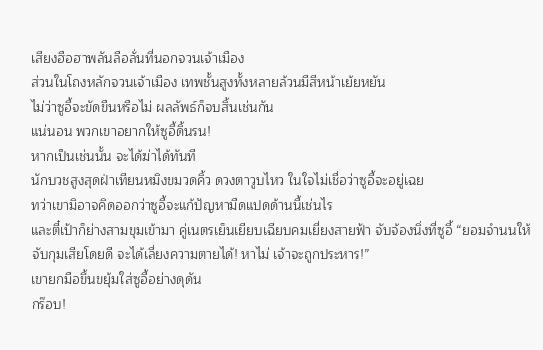เสียงฮือฮาพลันลือลั่นที่นอกจวนเจ้าเมือง
ส่วนในโถงหลักจวนเจ้าเมือง เทพชั้นสูงทั้งหลายล้วนมีสีหน้าเย้ยหยัน
ไม่ว่าซูอี้จะขัดขืนหรือไม่ ผลลัพธ์ก็จบสิ้นเช่นกัน
แน่นอน พวกเขาอยากให้ซูอี้ดิ้นรน!
หากเป็นเช่นนั้น จะได้ฆ่าได้ทันที
นักบวชสูงสุดฝ่าเทียนหมิงขมวดคิ้ว ดวงตาวูบไหว ในใจไม่เชื่อว่าซูอี้จะอยู่เฉย
ทว่าเขามิอาจคิดออกว่าซูอี้จะแก้ปัญหามืดแปดด้านนี้เช่นไร
และตี๋เป้าก็ย่างสามขุมเข้ามา คู่เนตรเย็นเยียบเฉียบคมเยี่ยงสายฟ้า จับจ้องนิ่งที่ซูอี้ “ยอมจำนนให้จับกุมเสียโดยดี จะได้เลี่ยงความตายได้! หาไม่ เจ้าจะถูกประหาร!”
เขายกมือขึ้นขยุ้มใส่ซูอี้อย่างดุดัน
กร๊อบ!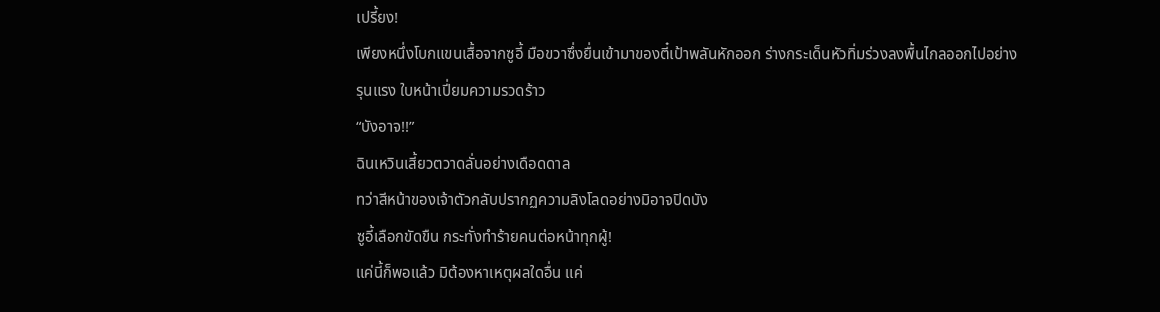เปรี้ยง!
เพียงหนึ่งโบกแขนเสื้อจากซูอี้ มือขวาซึ่งยื่นเข้ามาของตี๋เป้าพลันหักออก ร่างกระเด็นหัวทิ่มร่วงลงพื้นไกลออกไปอย่างรุนแรง ใบหน้าเปี่ยมความรวดร้าว
“บังอาจ!!”
ฉินเหวินเสี้ยวตวาดลั่นอย่างเดือดดาล
ทว่าสีหน้าของเจ้าตัวกลับปรากฏความลิงโลดอย่างมิอาจปิดบัง
ซูอี้เลือกขัดขืน กระทั่งทำร้ายคนต่อหน้าทุกผู้!
แค่นี้ก็พอแล้ว มิต้องหาเหตุผลใดอื่น แค่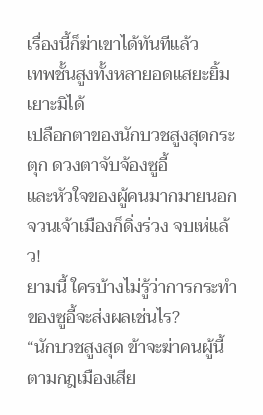เรื่องนี้ก็ฆ่าเขาได้ทันทีแล้ว
เทพชั้นสูงทั้งหลายอดแสยะยิ้มเยาะมิได้
เปลือกตาของนักบวชสูงสุดกระตุก ดวงตาจับจ้องซูอี้
และหัวใจของผู้คนมากมายนอกจวนเจ้าเมืองก็ดิ่งร่วง จบเห่แล้ว!
ยามนี้ ใครบ้างไม่รู้ว่าการกระทำของซูอี้จะส่งผลเช่นไร?
“นักบวชสูงสุด ข้าจะฆ่าคนผู้นี้ตามกฎเมืองเสีย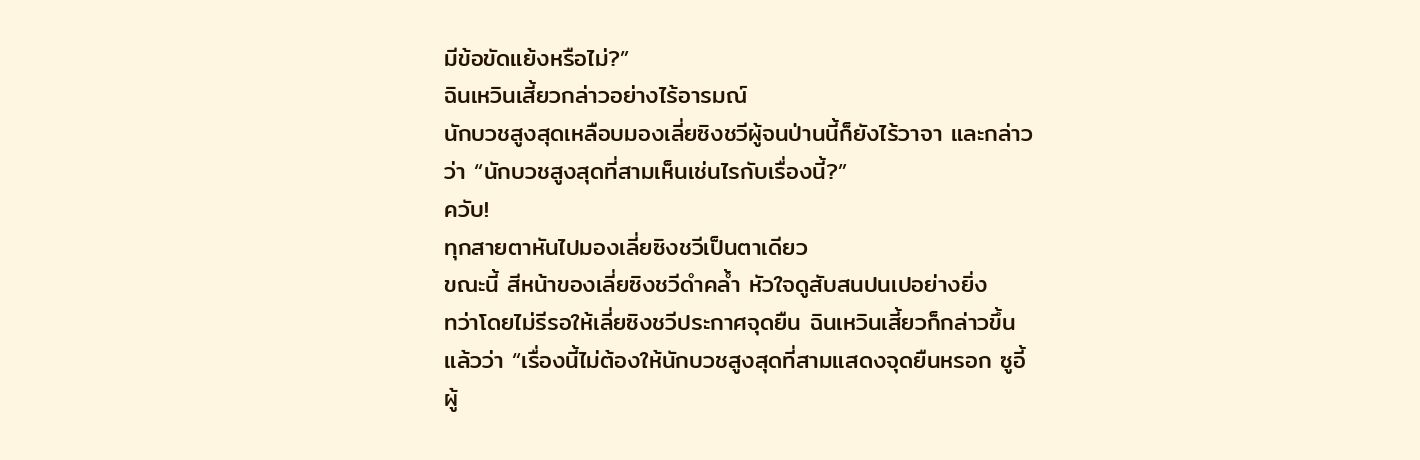มีข้อขัดแย้งหรือไม่?”
ฉินเหวินเสี้ยวกล่าวอย่างไร้อารมณ์
นักบวชสูงสุดเหลือบมองเลี่ยซิงชวีผู้จนป่านนี้ก็ยังไร้วาจา และกล่าวว่า “นักบวชสูงสุดที่สามเห็นเช่นไรกับเรื่องนี้?”
ควับ!
ทุกสายตาหันไปมองเลี่ยซิงชวีเป็นตาเดียว
ขณะนี้ สีหน้าของเลี่ยซิงชวีดำคล้ำ หัวใจดูสับสนปนเปอย่างยิ่ง
ทว่าโดยไม่รีรอให้เลี่ยซิงชวีประกาศจุดยืน ฉินเหวินเสี้ยวก็กล่าวขึ้นแล้วว่า “เรื่องนี้ไม่ต้องให้นักบวชสูงสุดที่สามแสดงจุดยืนหรอก ซูอี้ผู้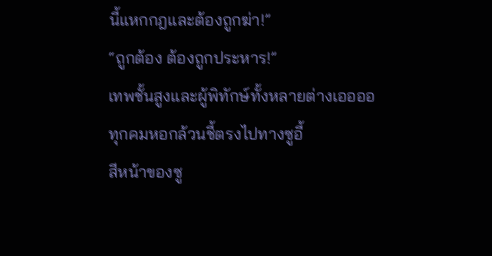นี้แหกกฎและต้องถูกฆ่า!”
“ถูกต้อง ต้องถูกประหาร!”
เทพชั้นสูงและผู้พิทักษ์ทั้งหลายต่างเออออ
ทุกคมหอกล้วนชี้ตรงไปทางซูอี้
สีหน้าของซู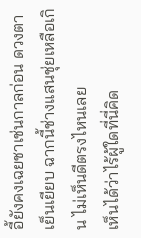อี้ยังคงเฉยชาเช่นกาลก่อน ดวงตาเย็นเยียบ ฉากนี้ช่างแสนชุ่ยเหลือเกิน ไม่เห็นดีตรงไหนเลย
เห็นได้ว่าไร้ผู้ใดที่นี่คิด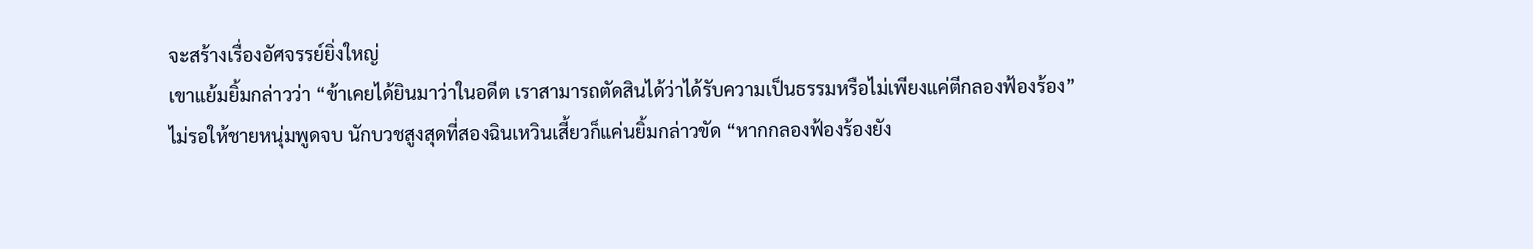จะสร้างเรื่องอัศจรรย์ยิ่งใหญ่
เขาแย้มยิ้มกล่าวว่า “ข้าเคยได้ยินมาว่าในอดีต เราสามารถตัดสินได้ว่าได้รับความเป็นธรรมหรือไม่เพียงแค่ตีกลองฟ้องร้อง”
ไม่รอให้ชายหนุ่มพูดจบ นักบวชสูงสุดที่สองฉินเหวินเสี้ยวก็แค่นยิ้มกล่าวขัด “หากกลองฟ้องร้องยัง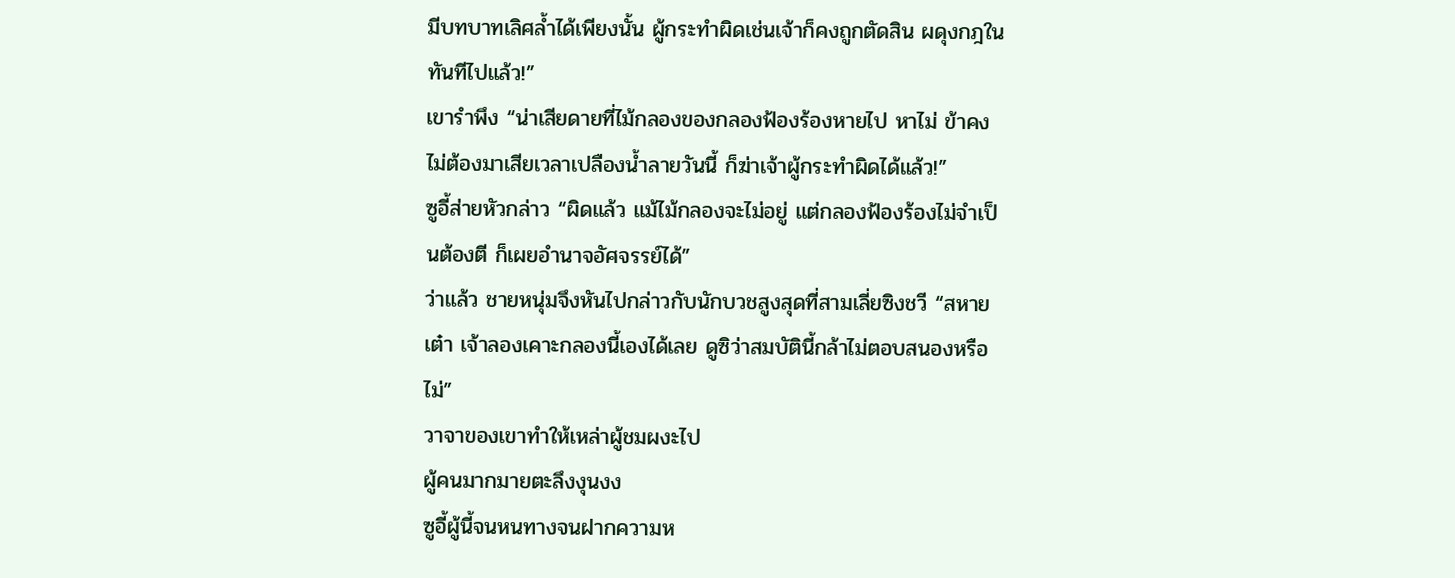มีบทบาทเลิศล้ำได้เพียงนั้น ผู้กระทำผิดเช่นเจ้าก็คงถูกตัดสิน ผดุงกฎในทันทีไปแล้ว!”
เขารำพึง “น่าเสียดายที่ไม้กลองของกลองฟ้องร้องหายไป หาไม่ ข้าคงไม่ต้องมาเสียเวลาเปลืองน้ำลายวันนี้ ก็ฆ่าเจ้าผู้กระทำผิดได้แล้ว!”
ซูอี้ส่ายหัวกล่าว “ผิดแล้ว แม้ไม้กลองจะไม่อยู่ แต่กลองฟ้องร้องไม่จำเป็นต้องตี ก็เผยอำนาจอัศจรรย์ได้”
ว่าแล้ว ชายหนุ่มจึงหันไปกล่าวกับนักบวชสูงสุดที่สามเลี่ยซิงชวี “สหายเต๋า เจ้าลองเคาะกลองนี้เองได้เลย ดูซิว่าสมบัตินี้กล้าไม่ตอบสนองหรือไม่”
วาจาของเขาทำให้เหล่าผู้ชมผงะไป
ผู้คนมากมายตะลึงงุนงง
ซูอี้ผู้นี้จนหนทางจนฝากความห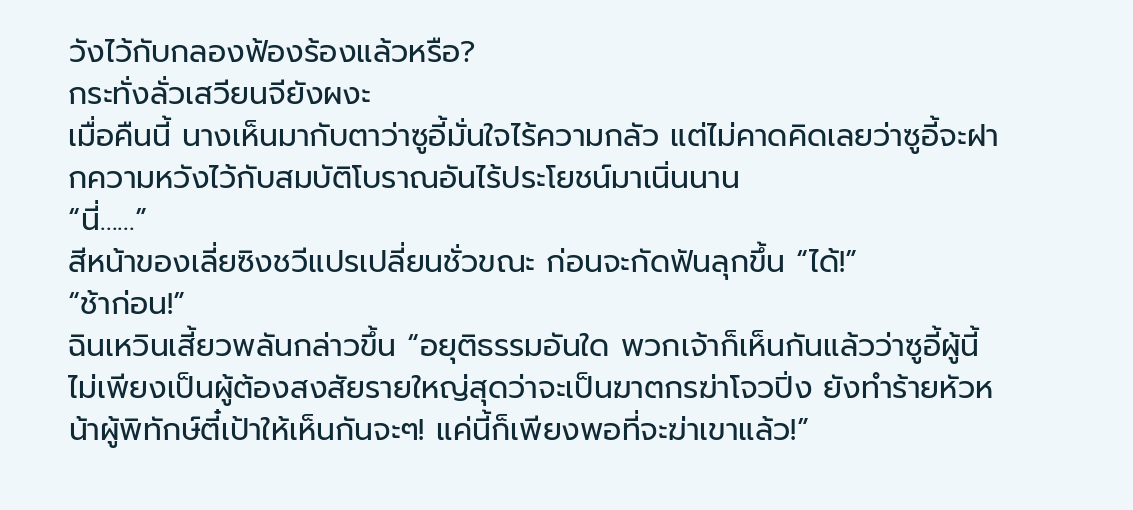วังไว้กับกลองฟ้องร้องแล้วหรือ?
กระทั่งลั่วเสวียนจียังผงะ
เมื่อคืนนี้ นางเห็นมากับตาว่าซูอี้มั่นใจไร้ความกลัว แต่ไม่คาดคิดเลยว่าซูอี้จะฝากความหวังไว้กับสมบัติโบราณอันไร้ประโยชน์มาเนิ่นนาน
“นี่……”
สีหน้าของเลี่ยซิงชวีแปรเปลี่ยนชั่วขณะ ก่อนจะกัดฟันลุกขึ้น “ได้!”
“ช้าก่อน!”
ฉินเหวินเสี้ยวพลันกล่าวขึ้น “อยุติธรรมอันใด พวกเจ้าก็เห็นกันแล้วว่าซูอี้ผู้นี้ไม่เพียงเป็นผู้ต้องสงสัยรายใหญ่สุดว่าจะเป็นฆาตกรฆ่าโจวปิ่ง ยังทำร้ายหัวหน้าผู้พิทักษ์ตี๋เป้าให้เห็นกันจะๆ! แค่นี้ก็เพียงพอที่จะฆ่าเขาแล้ว!”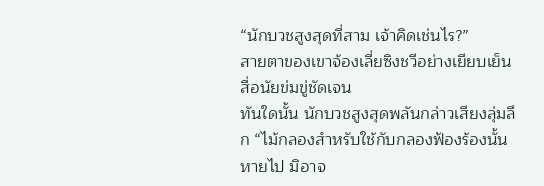“นักบวชสูงสุดที่สาม เจ้าคิดเช่นไร?”
สายตาของเขาจ้องเลี่ยซิงชวีอย่างเยียบเย็น
สื่อนัยข่มขู่ชัดเจน
ทันใดนั้น นักบวชสูงสุดพลันกล่าวเสียงลุ่มลึก “ไม้กลองสำหรับใช้กับกลองฟ้องร้องนั้นหายไป มิอาจ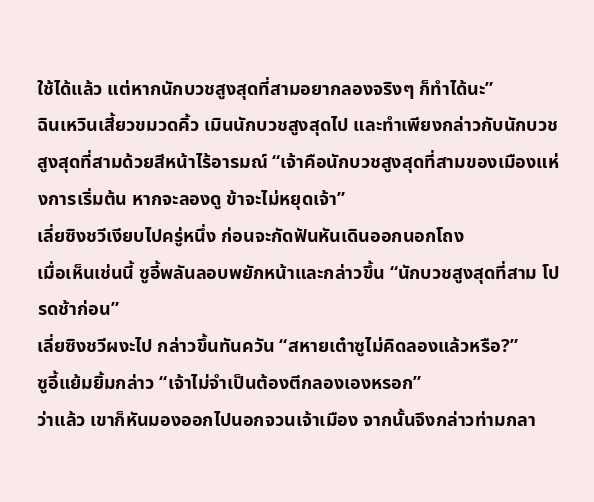ใช้ได้แล้ว แต่หากนักบวชสูงสุดที่สามอยากลองจริงๆ ก็ทำได้นะ”
ฉินเหวินเสี้ยวขมวดคิ้ว เมินนักบวชสูงสุดไป และทำเพียงกล่าวกับนักบวชสูงสุดที่สามด้วยสีหน้าไร้อารมณ์ “เจ้าคือนักบวชสูงสุดที่สามของเมืองแห่งการเริ่มต้น หากจะลองดู ข้าจะไม่หยุดเจ้า”
เลี่ยซิงชวีเงียบไปครู่หนึ่ง ก่อนจะกัดฟันหันเดินออกนอกโถง
เมื่อเห็นเช่นนี้ ซูอี้พลันลอบพยักหน้าและกล่าวขึ้น “นักบวชสูงสุดที่สาม โปรดช้าก่อน”
เลี่ยซิงชวีผงะไป กล่าวขึ้นทันควัน “สหายเต๋าซูไม่คิดลองแล้วหรือ?”
ซูอี้แย้มยิ้มกล่าว “เจ้าไม่จำเป็นต้องตีกลองเองหรอก”
ว่าแล้ว เขาก็หันมองออกไปนอกจวนเจ้าเมือง จากนั้นจึงกล่าวท่ามกลา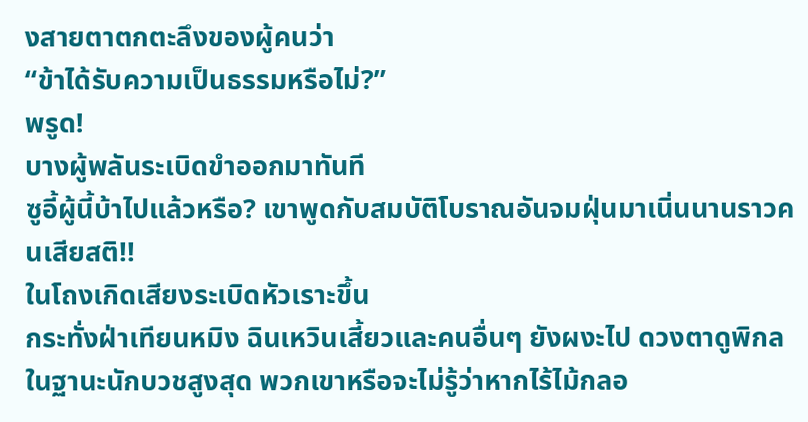งสายตาตกตะลึงของผู้คนว่า
“ข้าได้รับความเป็นธรรมหรือไม่?”
พรูด!
บางผู้พลันระเบิดขำออกมาทันที
ซูอี้ผู้นี้บ้าไปแล้วหรือ? เขาพูดกับสมบัติโบราณอันจมฝุ่นมาเนิ่นนานราวคนเสียสติ!!
ในโถงเกิดเสียงระเบิดหัวเราะขึ้น
กระทั่งฝ่าเทียนหมิง ฉินเหวินเสี้ยวและคนอื่นๆ ยังผงะไป ดวงตาดูพิกล
ในฐานะนักบวชสูงสุด พวกเขาหรือจะไม่รู้ว่าหากไร้ไม้กลอ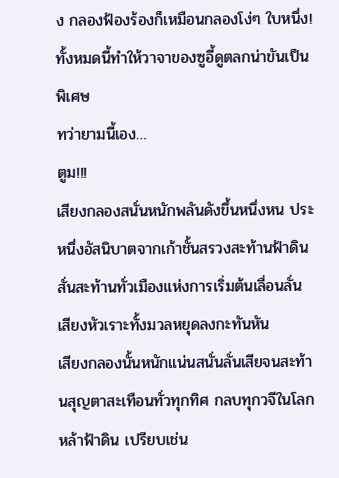ง กลองฟ้องร้องก็เหมือนกลองโง่ๆ ใบหนึ่ง!
ทั้งหมดนี้ทำให้วาจาของซูอี้ดูตลกน่าขันเป็นพิเศษ
ทว่ายามนี้เอง…
ตูม!!!
เสียงกลองสนั่นหนักพลันดังขึ้นหนึ่งหน ประหนึ่งอัสนิบาตจากเก้าชั้นสรวงสะท้านฟ้าดิน สั่นสะท้านทั่วเมืองแห่งการเริ่มต้นเลื่อนลั่น
เสียงหัวเราะทั้งมวลหยุดลงกะทันหัน
เสียงกลองนั้นหนักแน่นสนั่นลั่นเสียจนสะท้านสุญตาสะเทือนทั่วทุกทิศ กลบทุกวจีในโลกหล้าฟ้าดิน เปรียบเช่น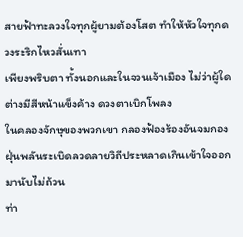สายฟ้าทะลวงใจทุกผู้ยามต้องโสต ทำให้หัวใจทุกดวงระริกไหวสั่นเทา
เพียงพริบตา ทั้งนอกและในจวนเจ้าเมือง ไม่ว่าผู้ใดต่างมีสีหน้าแข็งค้าง ดวงตาเบิกโพลง
ในคลองจักษุของพวกเขา กลองฟ้องร้องอันจมกองฝุ่นพลันระเบิดลวดลายวิถีประหลาดเกินเข้าใจออกมานับไม่ถ้วน
ท่า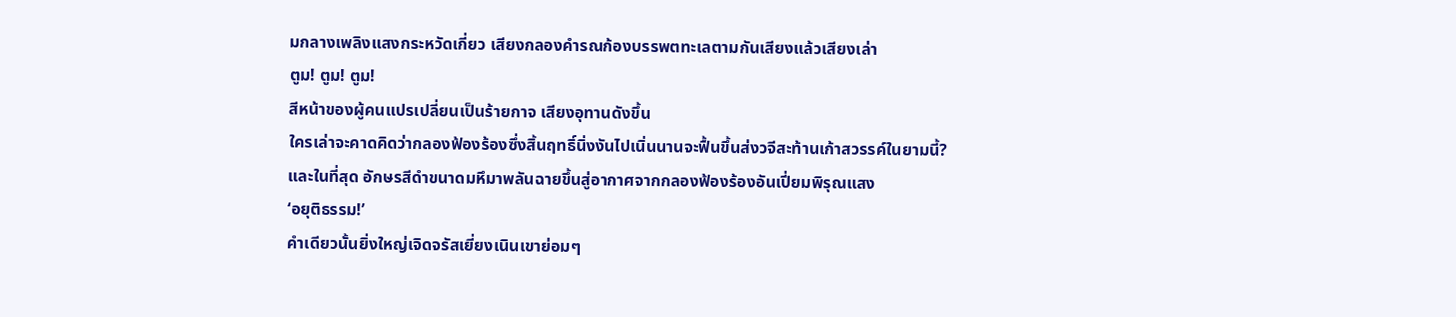มกลางเพลิงแสงกระหวัดเกี่ยว เสียงกลองคำรณก้องบรรพตทะเลตามกันเสียงแล้วเสียงเล่า
ตูม! ตูม! ตูม!
สีหน้าของผู้คนแปรเปลี่ยนเป็นร้ายกาจ เสียงอุทานดังขึ้น
ใครเล่าจะคาดคิดว่ากลองฟ้องร้องซึ่งสิ้นฤทธิ์นิ่งงันไปเนิ่นนานจะฟื้นขึ้นส่งวจีสะท้านเก้าสวรรค์ในยามนี้?
และในที่สุด อักษรสีดำขนาดมหึมาพลันฉายขึ้นสู่อากาศจากกลองฟ้องร้องอันเปี่ยมพิรุณแสง
‘อยุติธรรม!’
คำเดียวนั้นยิ่งใหญ่เจิดจรัสเยี่ยงเนินเขาย่อมๆ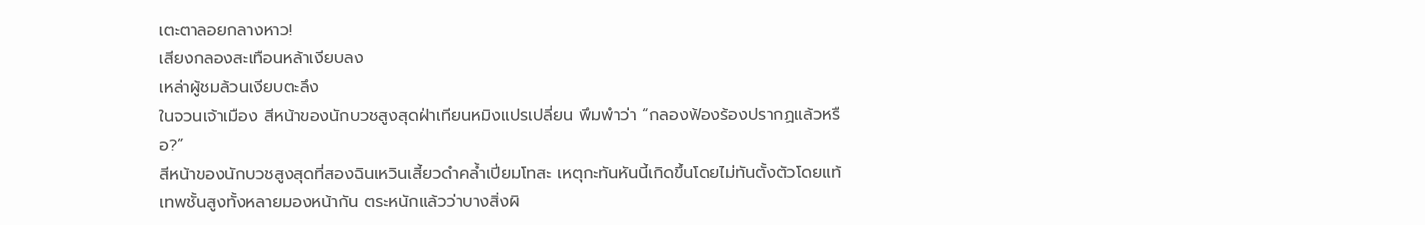เตะตาลอยกลางหาว!
เสียงกลองสะเทือนหล้าเงียบลง
เหล่าผู้ชมล้วนเงียบตะลึง
ในจวนเจ้าเมือง สีหน้าของนักบวชสูงสุดฝ่าเทียนหมิงแปรเปลี่ยน พึมพำว่า “กลองฟ้องร้องปรากฏแล้วหรือ?”
สีหน้าของนักบวชสูงสุดที่สองฉินเหวินเสี้ยวดำคล้ำเปี่ยมโทสะ เหตุกะทันหันนี้เกิดขึ้นโดยไม่ทันตั้งตัวโดยแท้
เทพชั้นสูงทั้งหลายมองหน้ากัน ตระหนักแล้วว่าบางสิ่งผิ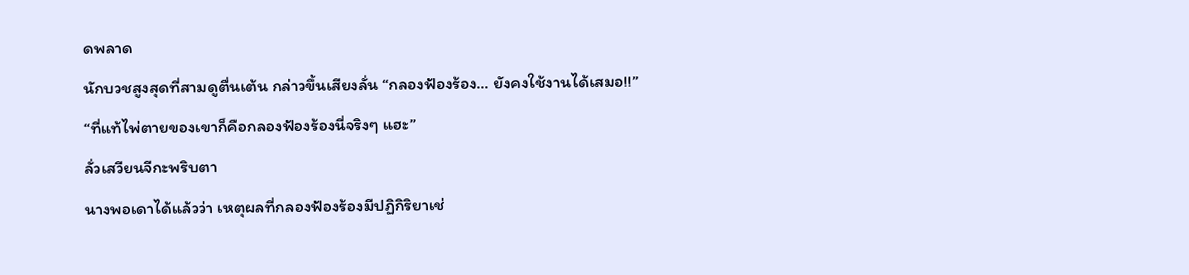ดพลาด
นักบวชสูงสุดที่สามดูตื่นเต้น กล่าวขึ้นเสียงลั่น “กลองฟ้องร้อง… ยังคงใช้งานได้เสมอ!!”
“ที่แท้ไพ่ตายของเขาก็คือกลองฟ้องร้องนี่จริงๆ แฮะ”
ลั่วเสวียนจีกะพริบตา
นางพอเดาได้แล้วว่า เหตุผลที่กลองฟ้องร้องมีปฏิกิริยาเช่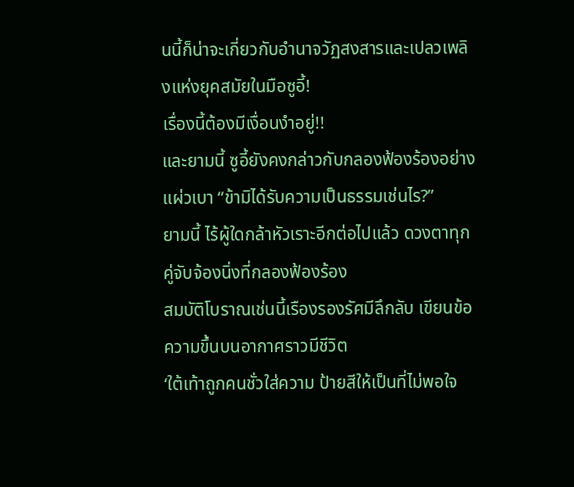นนี้ก็น่าจะเกี่ยวกับอำนาจวัฏสงสารและเปลวเพลิงแห่งยุคสมัยในมือซูอี้!
เรื่องนี้ต้องมีเงื่อนงำอยู่!!
และยามนี้ ซูอี้ยังคงกล่าวกับกลองฟ้องร้องอย่างแผ่วเบา “ข้ามิได้รับความเป็นธรรมเช่นไร?”
ยามนี้ ไร้ผู้ใดกล้าหัวเราะอีกต่อไปแล้ว ดวงตาทุกคู่จับจ้องนิ่งที่กลองฟ้องร้อง
สมบัติโบราณเช่นนี้เรืองรองรัศมีลึกลับ เขียนข้อความขึ้นบนอากาศราวมีชีวิต
‘ใต้เท้าถูกคนชั่วใส่ความ ป้ายสีให้เป็นที่ไม่พอใจ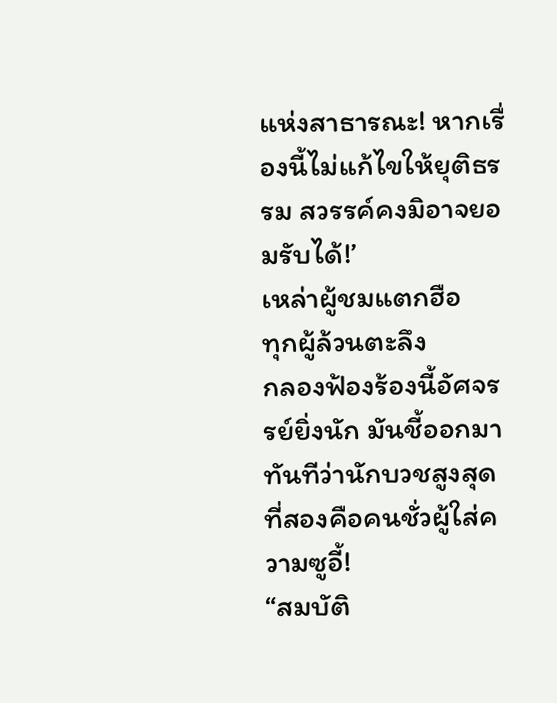แห่งสาธารณะ! หากเรื่องนี้ไม่แก้ไขให้ยุติธรรม สวรรค์คงมิอาจยอมรับได้!’
เหล่าผู้ชมแตกฮือ
ทุกผู้ล้วนตะลึง
กลองฟ้องร้องนี้อัศจรรย์ยิ่งนัก มันชี้ออกมาทันทีว่านักบวชสูงสุดที่สองคือคนชั่วผู้ใส่ความซูอี้!
“สมบัติ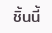ชิ้นนี้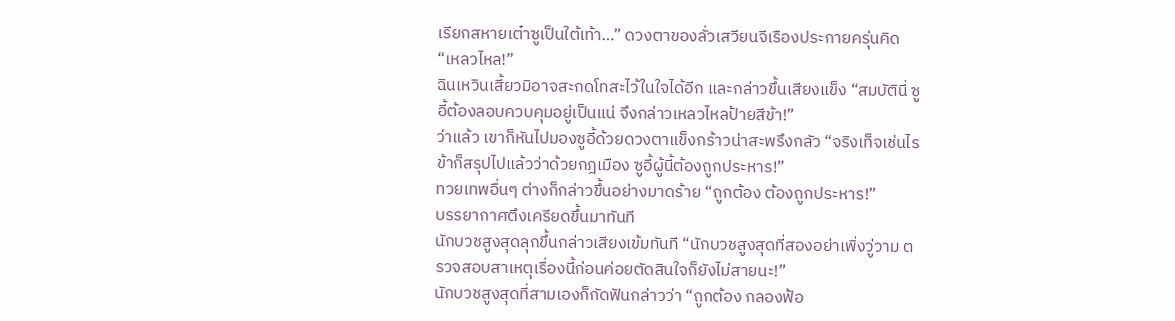เรียกสหายเต๋าซูเป็นใต้เท้า…” ดวงตาของลั่วเสวียนจีเรืองประกายครุ่นคิด
“เหลวไหล!”
ฉินเหวินเสี้ยวมิอาจสะกดโทสะไว้ในใจได้อีก และกล่าวขึ้นเสียงแข็ง “สมบัตินี่ ซูอี้ต้องลอบควบคุมอยู่เป็นแน่ จึงกล่าวเหลวไหลป้ายสีข้า!”
ว่าแล้ว เขาก็หันไปมองซูอี้ด้วยดวงตาแข็งกร้าวน่าสะพรึงกลัว “จริงเท็จเช่นไร ข้าก็สรุปไปแล้วว่าด้วยกฎเมือง ซูอี้ผู้นี้ต้องถูกประหาร!”
ทวยเทพอื่นๆ ต่างก็กล่าวขึ้นอย่างมาดร้าย “ถูกต้อง ต้องถูกประหาร!”
บรรยากาศตึงเครียดขึ้นมาทันที
นักบวชสูงสุดลุกขึ้นกล่าวเสียงเข้มทันที “นักบวชสูงสุดที่สองอย่าเพิ่งวู่วาม ตรวจสอบสาเหตุเรื่องนี้ก่อนค่อยตัดสินใจก็ยังไม่สายนะ!”
นักบวชสูงสุดที่สามเองก็กัดฟันกล่าวว่า “ถูกต้อง กลองฟ้อ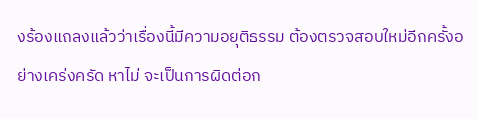งร้องแถลงแล้วว่าเรื่องนี้มีความอยุติธรรม ต้องตรวจสอบใหม่อีกครั้งอย่างเคร่งครัด หาไม่ จะเป็นการผิดต่อก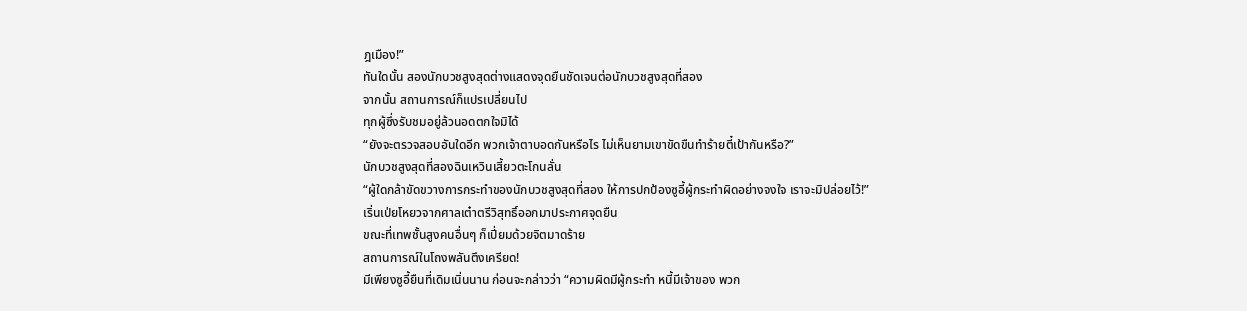ฎเมือง!”
ทันใดนั้น สองนักบวชสูงสุดต่างแสดงจุดยืนชัดเจนต่อนักบวชสูงสุดที่สอง
จากนั้น สถานการณ์ก็แปรเปลี่ยนไป
ทุกผู้ซึ่งรับชมอยู่ล้วนอดตกใจมิได้
“ยังจะตรวจสอบอันใดอีก พวกเจ้าตาบอดกันหรือไร ไม่เห็นยามเขาขัดขืนทำร้ายตี๋เป้ากันหรือ?”
นักบวชสูงสุดที่สองฉินเหวินเสี้ยวตะโกนลั่น
“ผู้ใดกล้าขัดขวางการกระทำของนักบวชสูงสุดที่สอง ให้การปกป้องซูอี้ผู้กระทำผิดอย่างจงใจ เราจะมิปล่อยไว้!”
เริ่นเป่ยโหยวจากศาลเต๋าตรีวิสุทธิ์ออกมาประกาศจุดยืน
ขณะที่เทพชั้นสูงคนอื่นๆ ก็เปี่ยมด้วยจิตมาดร้าย
สถานการณ์ในโถงพลันตึงเครียด!
มีเพียงซูอี้ยืนที่เดิมเนิ่นนาน ก่อนจะกล่าวว่า “ความผิดมีผู้กระทำ หนี้มีเจ้าของ พวก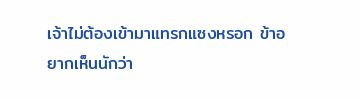เจ้าไม่ต้องเข้ามาแทรกแซงหรอก ข้าอยากเห็นนักว่า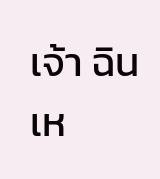เจ้า ฉินเห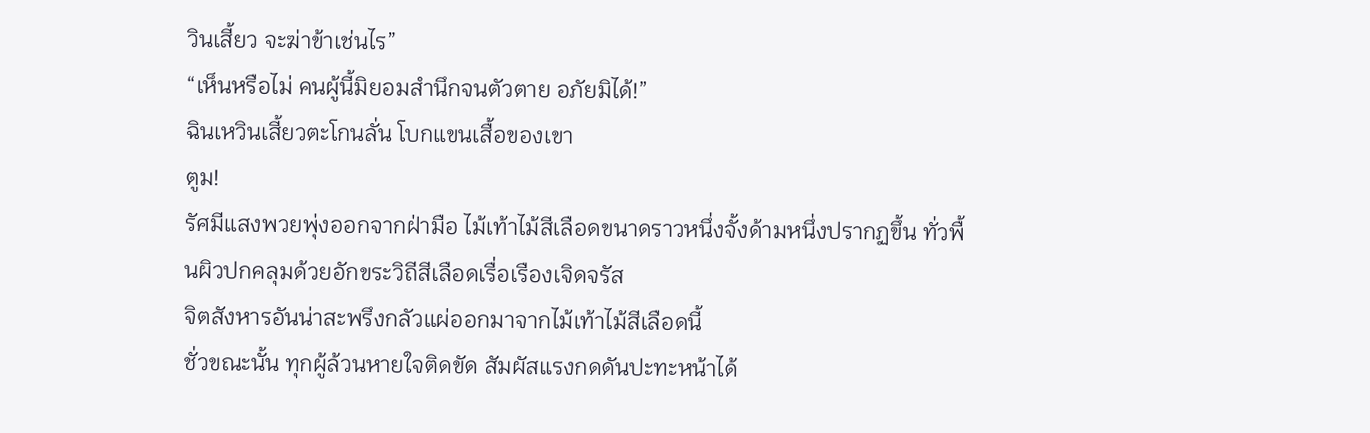วินเสี้ยว จะฆ่าข้าเช่นไร”
“เห็นหรือไม่ คนผู้นี้มิยอมสำนึกจนตัวตาย อภัยมิได้!”
ฉินเหวินเสี้ยวตะโกนลั่น โบกแขนเสื้อของเขา
ตูม!
รัศมีแสงพวยพุ่งออกจากฝ่ามือ ไม้เท้าไม้สีเลือดขนาดราวหนึ่งจั้งด้ามหนึ่งปรากฏขึ้น ทั่วพื้นผิวปกคลุมด้วยอักขระวิถีสีเลือดเรื่อเรืองเจิดจรัส
จิตสังหารอันน่าสะพรึงกลัวแผ่ออกมาจากไม้เท้าไม้สีเลือดนี้
ชั่วขณะนั้น ทุกผู้ล้วนหายใจติดขัด สัมผัสแรงกดดันปะทะหน้าได้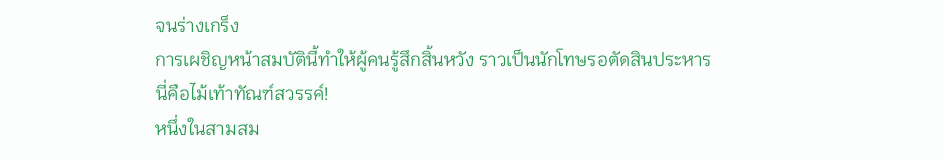จนร่างเกร็ง
การเผชิญหน้าสมบัตินี้ทำให้ผู้คนรู้สึกสิ้นหวัง ราวเป็นนักโทษรอตัดสินประหาร
นี่คือไม้เท้าทัณฑ์สวรรค์!
หนึ่งในสามสม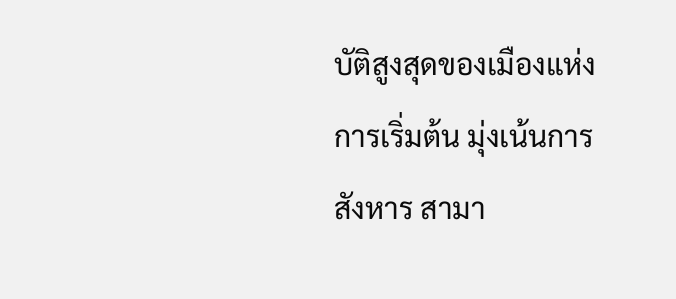บัติสูงสุดของเมืองแห่งการเริ่มต้น มุ่งเน้นการสังหาร สามา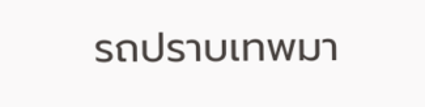รถปราบเทพมา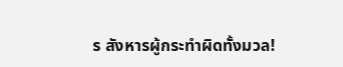ร สังหารผู้กระทำผิดทั้งมวล!